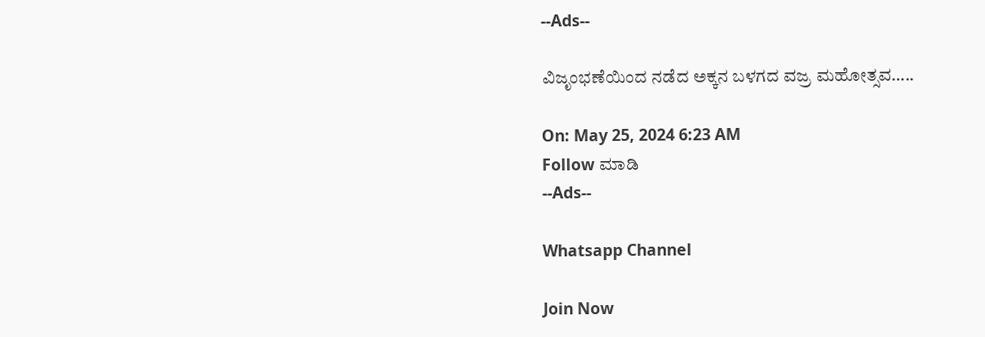--Ads--

ವಿಜೃಂಭಣೆಯಿಂದ ನಡೆದ ಅಕ್ಕನ ಬಳಗದ ವಜ್ರ ಮಹೋತ್ಸವ…..

On: May 25, 2024 6:23 AM
Follow ಮಾಡಿ
--Ads--

Whatsapp Channel

Join Now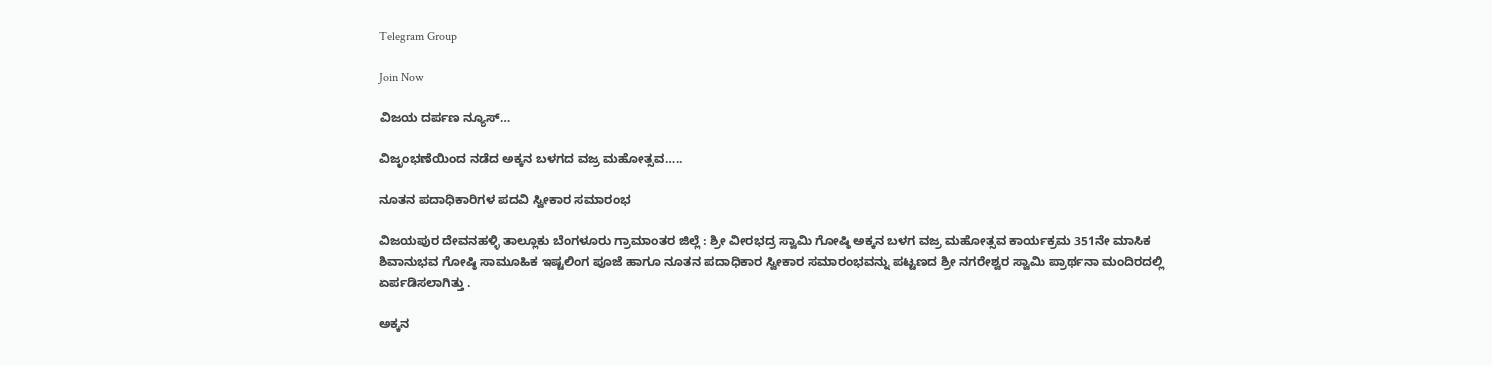Telegram Group

Join Now

ವಿಜಯ ದರ್ಪಣ ನ್ಯೂಸ್…

ವಿಜೃಂಭಣೆಯಿಂದ ನಡೆದ ಅಕ್ಕನ ಬಳಗದ ವಜ್ರ ಮಹೋತ್ಸವ…..

ನೂತನ ಪದಾಧಿಕಾರಿಗಳ ಪದವಿ ಸ್ವೀಕಾರ ಸಮಾರಂಭ

ವಿಜಯಪುರ ದೇವನಹಳ್ಳಿ ತಾಲ್ಲೂಕು ಬೆಂಗಳೂರು ಗ್ರಾಮಾಂತರ ಜಿಲ್ಲೆ : ಶ್ರೀ ವೀರಭದ್ರ ಸ್ವಾಮಿ ಗೋಷ್ಠಿ ಅಕ್ಕನ ಬಳಗ ವಜ್ರ ಮಹೋತ್ಸವ ಕಾರ್ಯಕ್ರಮ 351ನೇ ಮಾಸಿಕ ಶಿವಾನುಭವ ಗೋಷ್ಠಿ ಸಾಮೂಹಿಕ ಇಷ್ಟಲಿಂಗ ಪೂಜೆ ಹಾಗೂ ನೂತನ ಪದಾಧಿಕಾರ ಸ್ವೀಕಾರ ಸಮಾರಂಭವನ್ನು ಪಟ್ಟಣದ ಶ್ರೀ ನಗರೇಶ್ವರ ಸ್ವಾಮಿ ಪ್ರಾರ್ಥನಾ ಮಂದಿರದಲ್ಲಿ ಏರ್ಪಡಿಸಲಾಗಿತ್ತು .

ಅಕ್ಕನ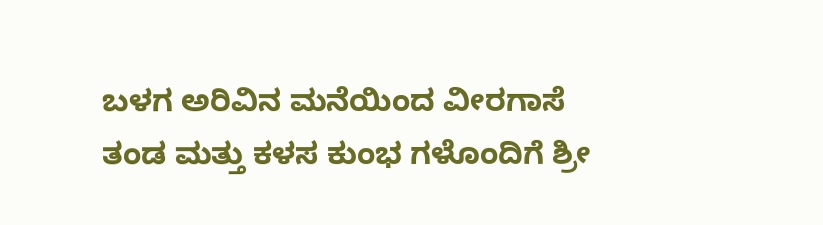ಬಳಗ ಅರಿವಿನ ಮನೆಯಿಂದ ವೀರಗಾಸೆ ತಂಡ ಮತ್ತು ಕಳಸ ಕುಂಭ ಗಳೊಂದಿಗೆ ಶ್ರೀ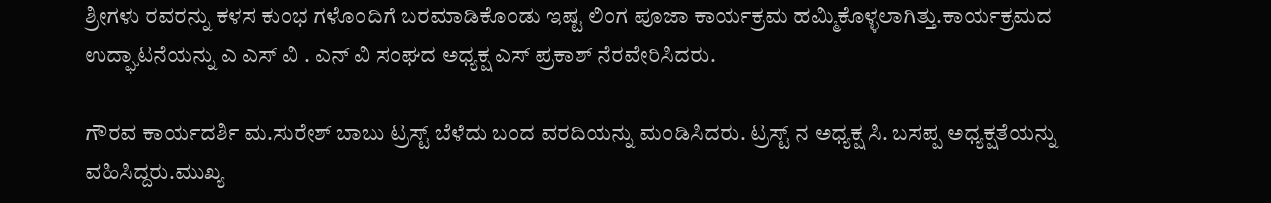ಶ್ರೀಗಳು ರವರನ್ನು ಕಳಸ ಕುಂಭ ಗಳೊಂದಿಗೆ ಬರಮಾಡಿಕೊಂಡು ಇಷ್ಟ ಲಿಂಗ ಪೂಜಾ ಕಾರ್ಯಕ್ರಮ ಹಮ್ಮಿಕೊಳ್ಳಲಾಗಿತ್ತು.ಕಾರ್ಯಕ್ರಮದ ಉದ್ಘಾಟನೆಯನ್ನು ಎ ಎಸ್ ವಿ . ಎನ್ ವಿ ಸಂಘದ ಅಧ್ಯಕ್ಷ ಎಸ್ ಪ್ರಕಾಶ್ ನೆರವೇರಿಸಿದರು.

ಗೌರವ ಕಾರ್ಯದರ್ಶಿ ಮ.ಸುರೇಶ್ ಬಾಬು ಟ್ರಸ್ಟ್ ಬೆಳೆದು ಬಂದ ವರದಿಯನ್ನು ಮಂಡಿಸಿದರು. ಟ್ರಸ್ಟ್ ನ ಅಧ್ಯಕ್ಷ ಸಿ. ಬಸಪ್ಪ ಅಧ್ಯಕ್ಷತೆಯನ್ನು ವಹಿಸಿದ್ದರು.ಮುಖ್ಯ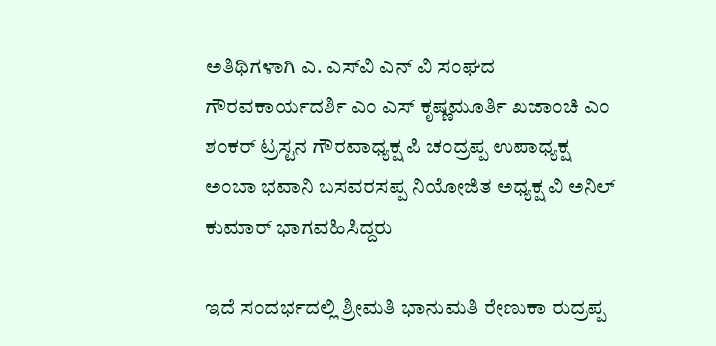ಅತಿಥಿಗಳಾಗಿ ಎ. ಎಸ್‌ವಿ ಎನ್ ವಿ ಸಂಘದ ಗೌರವಕಾರ್ಯದರ್ಶಿ ಎಂ ಎಸ್ ಕೃಷ್ಣಮೂರ್ತಿ ಖಜಾಂಚಿ ಎಂ ಶಂಕರ್ ಟ್ರಸ್ಟನ ಗೌರವಾಧ್ಯಕ್ಷ ಪಿ ಚಂದ್ರಪ್ಪ ಉಪಾಧ್ಯಕ್ಷ ಅಂಬಾ ಭವಾನಿ ಬಸವರಸಪ್ಪ ನಿಯೋಜಿತ ಅಧ್ಯಕ್ಷ ವಿ ಅನಿಲ್ ಕುಮಾರ್ ಭಾಗವಹಿಸಿದ್ದರು

ಇದೆ ಸಂದರ್ಭದಲ್ಲಿ ಶ್ರೀಮತಿ ಭಾನುಮತಿ ರೇಣುಕಾ ರುದ್ರಪ್ಪ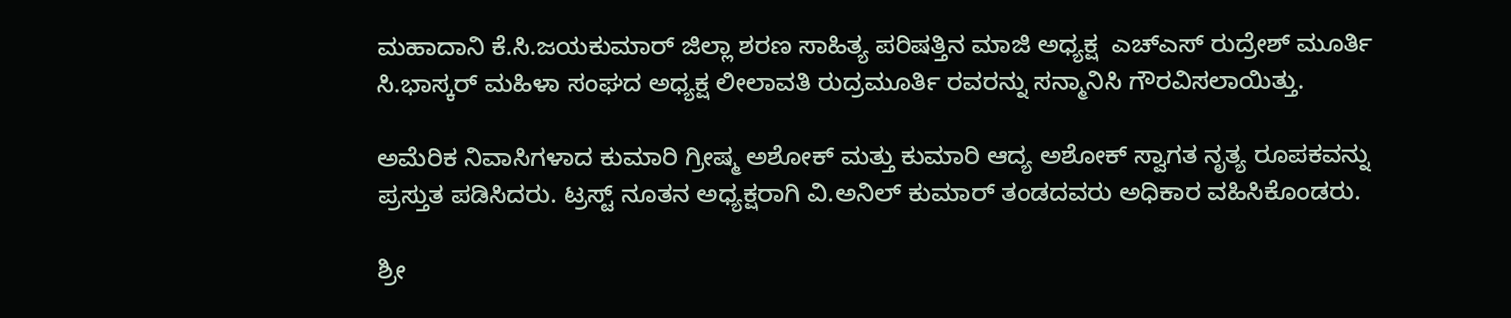ಮಹಾದಾನಿ ಕೆ.ಸಿ.ಜಯಕುಮಾರ್ ಜಿಲ್ಲಾ ಶರಣ ಸಾಹಿತ್ಯ ಪರಿಷತ್ತಿನ ಮಾಜಿ ಅಧ್ಯಕ್ಷ  ಎಚ್ಎಸ್ ರುದ್ರೇಶ್ ಮೂರ್ತಿ ಸಿ.ಭಾಸ್ಕರ್ ಮಹಿಳಾ ಸಂಘದ ಅಧ್ಯಕ್ಷ ಲೀಲಾವತಿ ರುದ್ರಮೂರ್ತಿ ರವರನ್ನು ಸನ್ಮಾನಿಸಿ ಗೌರವಿಸಲಾಯಿತ್ತು.

ಅಮೆರಿಕ ನಿವಾಸಿಗಳಾದ ಕುಮಾರಿ ಗ್ರೀಷ್ಮ ಅಶೋಕ್ ಮತ್ತು ಕುಮಾರಿ ಆದ್ಯ ಅಶೋಕ್ ಸ್ವಾಗತ ನೃತ್ಯ ರೂಪಕವನ್ನು ಪ್ರಸ್ತುತ ಪಡಿಸಿದರು. ಟ್ರಸ್ಟ್ ನೂತನ ಅಧ್ಯಕ್ಷರಾಗಿ ವಿ.ಅನಿಲ್ ಕುಮಾರ್ ತಂಡದವರು ಅಧಿಕಾರ ವಹಿಸಿಕೊಂಡರು.

ಶ್ರೀ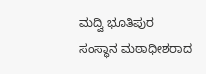ಮದ್ವಿ ಭೂತಿಪುರ ಸಂಸ್ಥಾನ ಮಠಾಧೀಶರಾದ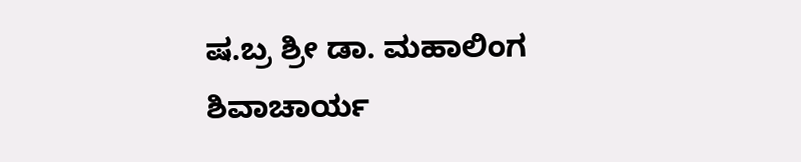ಷ.ಬ್ರ ಶ್ರೀ ಡಾ. ಮಹಾಲಿಂಗ ಶಿವಾಚಾರ್ಯ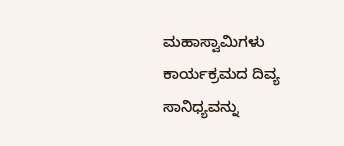ಮಹಾಸ್ವಾಮಿಗಳು ಕಾರ್ಯಕ್ರಮದ ದಿವ್ಯ ಸಾನಿಧ್ಯವನ್ನು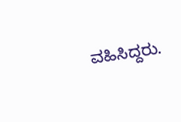ವಹಿಸಿದ್ದರು.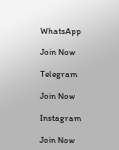WhatsApp

Join Now

Telegram

Join Now

Instagram

Join Now